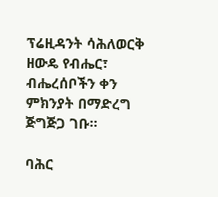ፕሬዚዳንት ሳሕለወርቅ ዘውዴ የብሔር፣ ብሔረሰቦችን ቀን ምክንያት በማድረግ ጅግጅጋ ገቡ።

ባሕር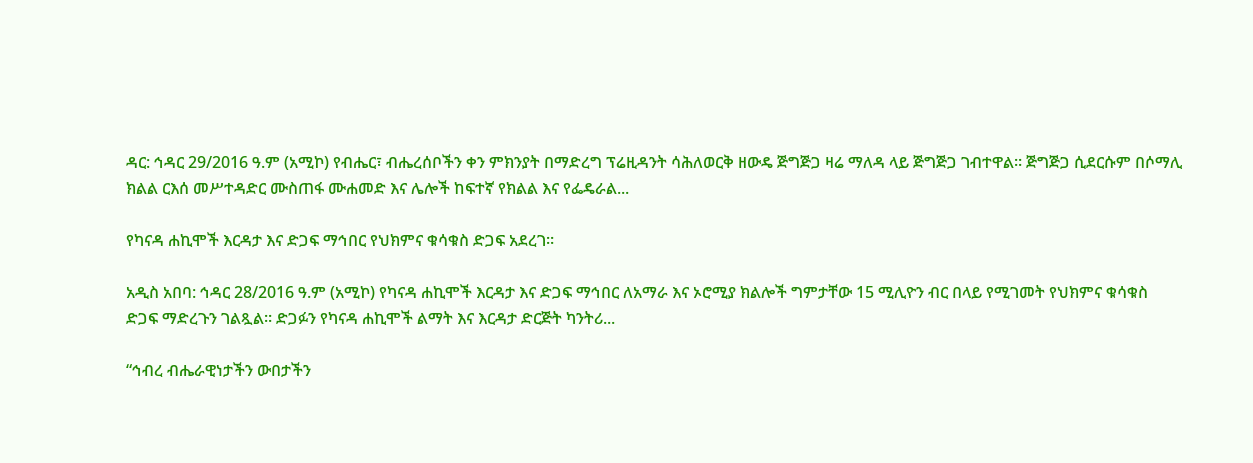ዳር: ኅዳር 29/2016 ዓ.ም (አሚኮ) የብሔር፣ ብሔረሰቦችን ቀን ምክንያት በማድረግ ፕሬዚዳንት ሳሕለወርቅ ዘውዴ ጅግጅጋ ዛሬ ማለዳ ላይ ጅግጅጋ ገብተዋል። ጅግጅጋ ሲደርሱም በሶማሊ ክልል ርእሰ መሥተዳድር ሙስጠፋ ሙሐመድ እና ሌሎች ከፍተኛ የክልል እና የፌዴራል...

የካናዳ ሐኪሞች እርዳታ እና ድጋፍ ማኅበር የህክምና ቁሳቁስ ድጋፍ አደረገ።

አዲስ አበባ: ኅዳር 28/2016 ዓ.ም (አሚኮ) የካናዳ ሐኪሞች እርዳታ እና ድጋፍ ማኅበር ለአማራ እና ኦሮሚያ ክልሎች ግምታቸው 15 ሚሊዮን ብር በላይ የሚገመት የህክምና ቁሳቁስ ድጋፍ ማድረጉን ገልጿል። ድጋፉን የካናዳ ሐኪሞች ልማት እና እርዳታ ድርጅት ካንትሪ...

“ኅብረ ብሔራዊነታችን ውበታችን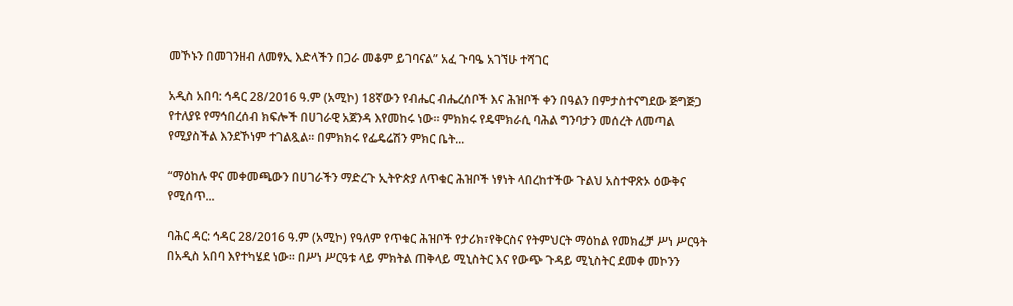መኾኑን በመገንዘብ ለመፃኢ እድላችን በጋራ መቆም ይገባናል” አፈ ጉባዔ አገኘሁ ተሻገር

አዲስ አበባ: ኅዳር 28/2016 ዓ.ም (አሚኮ) 18ኛውን የብሔር ብሔረሰቦች እና ሕዝቦች ቀን በዓልን በምታስተናግደው ጅግጅጋ የተለያዩ የማኅበረሰብ ክፍሎች በሀገራዊ አጀንዳ እየመከሩ ነው። ምክክሩ የዴሞክራሲ ባሕል ግንባታን መሰረት ለመጣል የሚያስችል እንደኾነም ተገልጿል፡፡ በምክክሩ የፌዴሬሽን ምክር ቤት...

“ማዕከሉ ዋና መቀመጫውን በሀገራችን ማድረጉ ኢትዮጵያ ለጥቁር ሕዝቦች ነፃነት ላበረከተችው ጉልህ አስተዋጽኦ ዕውቅና የሚሰጥ...

ባሕር ዳር: ኅዳር 28/2016 ዓ.ም (አሚኮ) የዓለም የጥቁር ሕዝቦች የታሪክ፣የቅርስና የትምህርት ማዕከል የመክፈቻ ሥነ ሥርዓት በአዲስ አበባ እየተካሄደ ነው። በሥነ ሥርዓቱ ላይ ምክትል ጠቅላይ ሚኒስትር እና የውጭ ጉዳይ ሚኒስትር ደመቀ መኮንን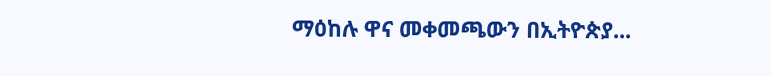ማዕከሉ ዋና መቀመጫውን በኢትዮጵያ...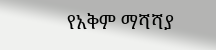የአቅም ማሻሻያ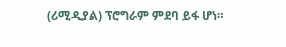(ሪሚዲያል) ፕሮግራም ምደባ ይፋ ሆነ።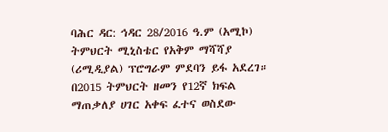ባሕር ዳር: ኅዳር 28/2016 ዓ.ም (አሚኮ) ትምህርት ሚኒስቴር የአቅም ማሻሻያ (ሪሚዲያል) ፕሮግራም ምደባን ይፋ አደረገ። በ2015 ትምህርት ዘመን የ12ኛ ክፍል ማጠቃለያ ሀገር አቀፍ ፈተና ወስደው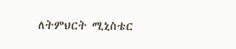ለትምህርት ሚኒስቴር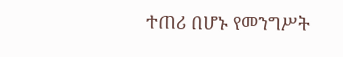ተጠሪ በሆኑ የመንግሥት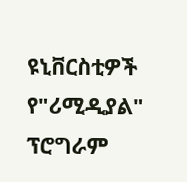ዩኒቨርስቲዎች የ"ሪሚዲያል" ፕሮግራም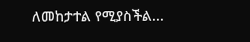ለመከታተል የሚያስችል...